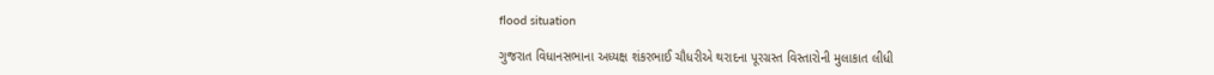flood situation

ગુજરાત વિધાનસભાના અધ્યક્ષ શંકરભાઈ ચૌધરીએ થરાદના પૂરગ્રસ્ત વિસ્તારોની મુલાકાત લીધી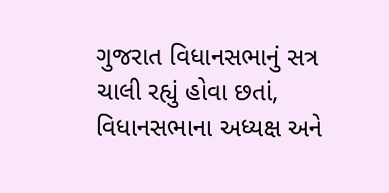ગુજરાત વિધાનસભાનું સત્ર ચાલી રહ્યું હોવા છતાં, વિધાનસભાના અધ્યક્ષ અને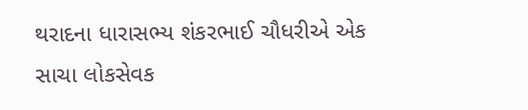થરાદના ધારાસભ્ય શંકરભાઈ ચૌધરીએ એક સાચા લોકસેવક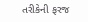તરીકેની ફરજ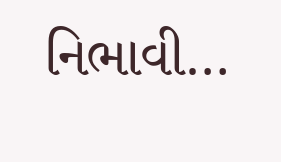નિભાવી…